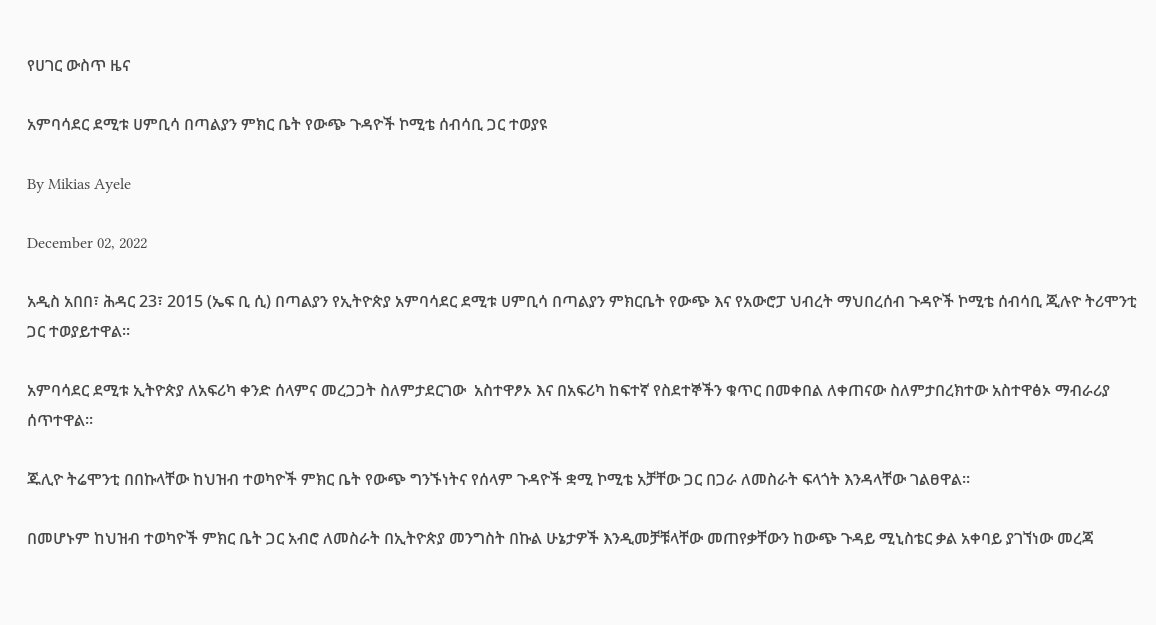የሀገር ውስጥ ዜና

አምባሳደር ደሚቱ ሀምቢሳ በጣልያን ምክር ቤት የውጭ ጉዳዮች ኮሚቴ ሰብሳቢ ጋር ተወያዩ

By Mikias Ayele

December 02, 2022

አዲስ አበበ፣ ሕዳር 23፣ 2015 (ኤፍ ቢ ሲ) በጣልያን የኢትዮጵያ አምባሳደር ደሚቱ ሀምቢሳ በጣልያን ምክርቤት የውጭ እና የአውሮፓ ህብረት ማህበረሰብ ጉዳዮች ኮሚቴ ሰብሳቢ ጂሉዮ ትሪሞንቲ ጋር ተወያይተዋል፡፡

አምባሳደር ደሚቱ ኢትዮጵያ ለአፍሪካ ቀንድ ሰላምና መረጋጋት ስለምታደርገው  አስተዋፆኦ እና በአፍሪካ ከፍተኛ የስደተኞችን ቁጥር በመቀበል ለቀጠናው ስለምታበረክተው አስተዋፅኦ ማብራሪያ ሰጥተዋል፡፡

ጁሊዮ ትሬሞንቲ በበኩላቸው ከህዝብ ተወካዮች ምክር ቤት የውጭ ግንኙነትና የሰላም ጉዳዮች ቋሚ ኮሚቴ አቻቸው ጋር በጋራ ለመስራት ፍላጎት እንዳላቸው ገልፀዋል፡፡

በመሆኑም ከህዝብ ተወካዮች ምክር ቤት ጋር አብሮ ለመስራት በኢትዮጵያ መንግስት በኩል ሁኔታዎች እንዲመቻቹላቸው መጠየቃቸውን ከውጭ ጉዳይ ሚኒስቴር ቃል አቀባይ ያገኘነው መረጃ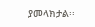ያመላክታል፡፡